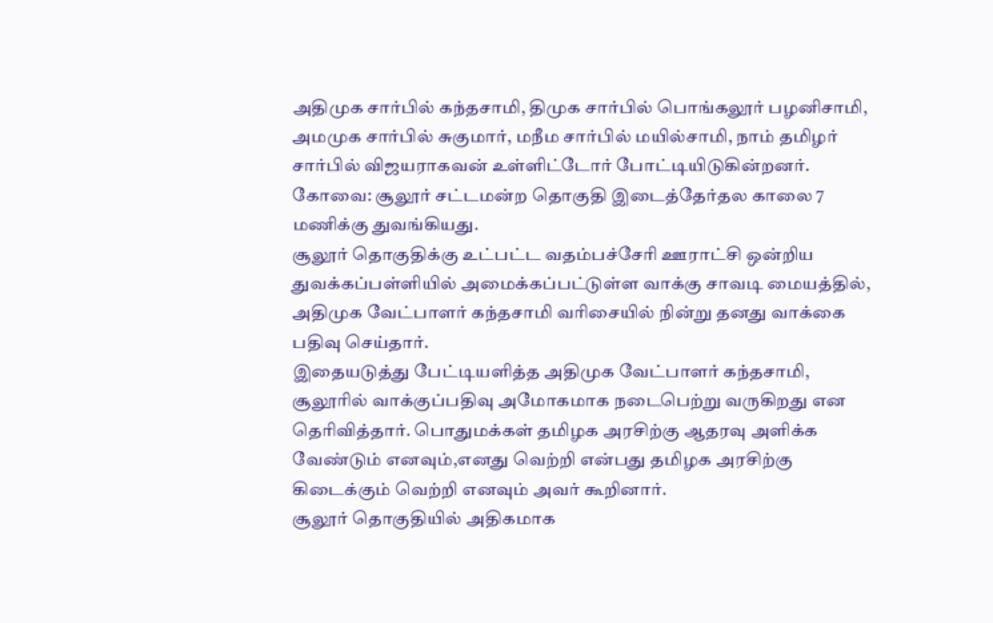அதிமுக சார்பில் கந்தசாமி, திமுக சார்பில் பொங்கலூர் பழனிசாமி, அமமுக சார்பில் சுகுமார், மநீம சார்பில் மயில்சாமி, நாம் தமிழர் சார்பில் விஜயராகவன் உள்ளிட்டோர் போட்டியிடுகின்றனர்.
கோவை: சூலூர் சட்டமன்ற தொகுதி இடைத்தேர்தல காலை 7 மணிக்கு துவங்கியது.
சூலூர் தொகுதிக்கு உட்பட்ட வதம்பச்சேரி ஊராட்சி ஒன்றிய துவக்கப்பள்ளியில் அமைக்கப்பட்டுள்ள வாக்கு சாவடி மையத்தில், அதிமுக வேட்பாளர் கந்தசாமி வரிசையில் நின்று தனது வாக்கை பதிவு செய்தார்.
இதையடுத்து பேட்டியளித்த அதிமுக வேட்பாளர் கந்தசாமி, சூலூரில் வாக்குப்பதிவு அமோகமாக நடைபெற்று வருகிறது என தெரிவித்தார். பொதுமக்கள் தமிழக அரசிற்கு ஆதரவு அளிக்க வேண்டும் எனவும்,எனது வெற்றி என்பது தமிழக அரசிற்கு கிடைக்கும் வெற்றி எனவும் அவர் கூறினார்.
சூலூர் தொகுதியில் அதிகமாக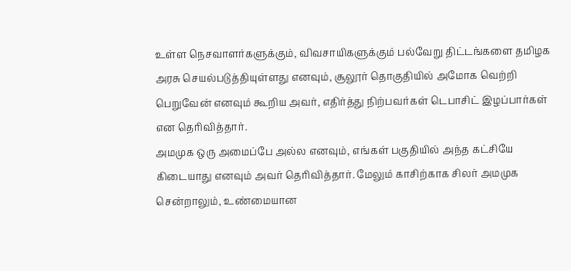உள்ள நெசவாளர்களுக்கும், விவசாயிகளுக்கும் பல்வேறு திட்டங்களை தமிழக அரசு செயல்படுத்தியுள்ளது எனவும், சூலூர் தொகுதியில் அமோக வெற்றி பெறுவேன் எனவும் கூறிய அவர், எதிர்த்து நிற்பவர்கள் டெபாசிட் இழப்பார்கள் என தெரிவித்தார்.
அமமுக ஒரு அமைப்பே அல்ல எனவும், எங்கள் பகுதியில் அந்த கட்சியே கிடையாது எனவும் அவர் தெரிவித்தார். மேலும் காசிற்காக சிலர் அமமுக சென்றாலும், உண்மையான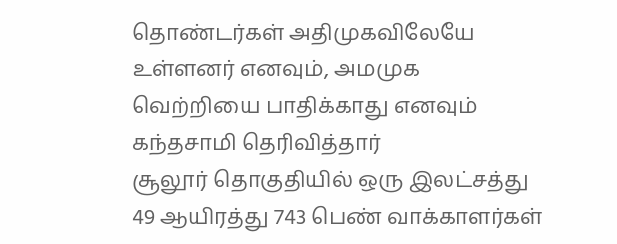தொண்டர்கள் அதிமுகவிலேயே உள்ளனர் எனவும், அமமுக வெற்றியை பாதிக்காது எனவும் கந்தசாமி தெரிவித்தார்
சூலூர் தொகுதியில் ஒரு இலட்சத்து 49 ஆயிரத்து 743 பெண் வாக்காளர்கள்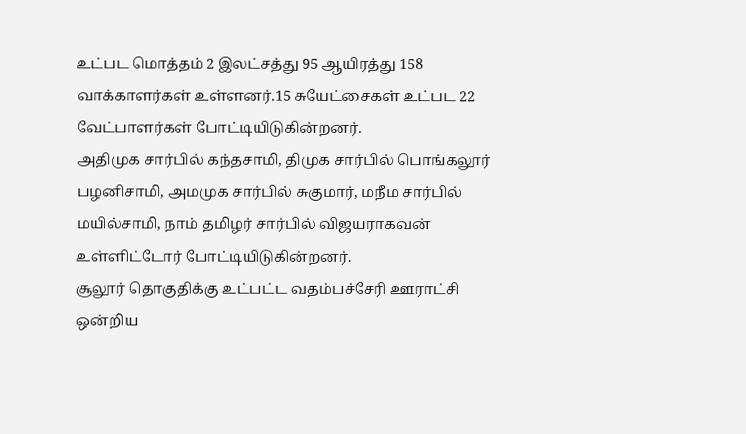உட்பட மொத்தம் 2 இலட்சத்து 95 ஆயிரத்து 158 வாக்காளர்கள் உள்ளனர்.15 சுயேட்சைகள் உட்பட 22 வேட்பாளர்கள் போட்டியிடுகின்றனர்.
அதிமுக சார்பில் கந்தசாமி, திமுக சார்பில் பொங்கலூர் பழனிசாமி, அமமுக சார்பில் சுகுமார், மநீம சார்பில் மயில்சாமி, நாம் தமிழர் சார்பில் விஜயராகவன் உள்ளிட்டோர் போட்டியிடுகின்றனர்.
சூலூர் தொகுதிக்கு உட்பட்ட வதம்பச்சேரி ஊராட்சி ஒன்றிய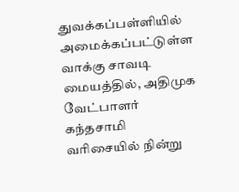துவக்கப்பள்ளியில் அமைக்கப்பட்டுள்ள வாக்கு சாவடி மையத்தில், அதிமுக வேட்பாளர் கந்தசாமி வரிசையில் நின்று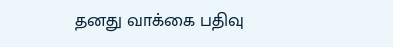தனது வாக்கை பதிவு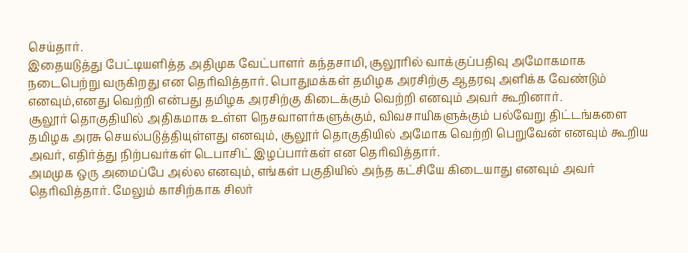செய்தார்.
இதையடுத்து பேட்டியளித்த அதிமுக வேட்பாளர் கந்தசாமி, சூலூரில் வாக்குப்பதிவு அமோகமாக நடைபெற்று வருகிறது என தெரிவித்தார். பொதுமக்கள் தமிழக அரசிற்கு ஆதரவு அளிக்க வேண்டும் எனவும்,எனது வெற்றி என்பது தமிழக அரசிற்கு கிடைக்கும் வெற்றி எனவும் அவர் கூறினார்.
சூலூர் தொகுதியில் அதிகமாக உள்ள நெசவாளர்களுக்கும், விவசாயிகளுக்கும் பல்வேறு திட்டங்களை தமிழக அரசு செயல்படுத்தியுள்ளது எனவும், சூலூர் தொகுதியில் அமோக வெற்றி பெறுவேன் எனவும் கூறிய அவர், எதிர்த்து நிற்பவர்கள் டெபாசிட் இழப்பார்கள் என தெரிவித்தார்.
அமமுக ஒரு அமைப்பே அல்ல எனவும், எங்கள் பகுதியில் அந்த கட்சியே கிடையாது எனவும் அவர் தெரிவித்தார். மேலும் காசிற்காக சிலர்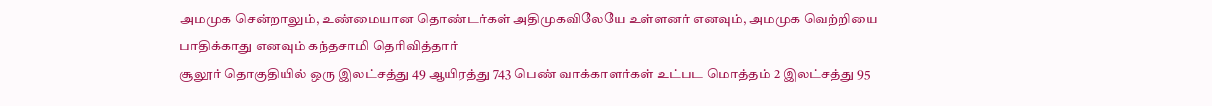அமமுக சென்றாலும், உண்மையான தொண்டர்கள் அதிமுகவிலேயே உள்ளனர் எனவும், அமமுக வெற்றியை பாதிக்காது எனவும் கந்தசாமி தெரிவித்தார்
சூலூர் தொகுதியில் ஒரு இலட்சத்து 49 ஆயிரத்து 743 பெண் வாக்காளர்கள் உட்பட மொத்தம் 2 இலட்சத்து 95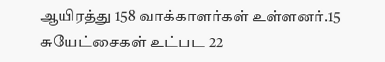ஆயிரத்து 158 வாக்காளர்கள் உள்ளனர்.15 சுயேட்சைகள் உட்பட 22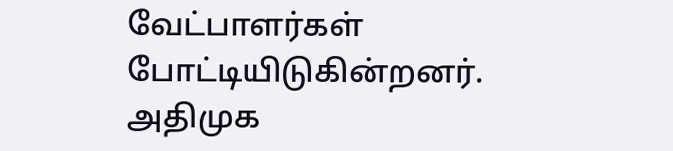வேட்பாளர்கள் போட்டியிடுகின்றனர்.
அதிமுக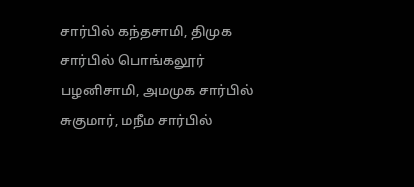சார்பில் கந்தசாமி, திமுக சார்பில் பொங்கலூர் பழனிசாமி, அமமுக சார்பில் சுகுமார், மநீம சார்பில்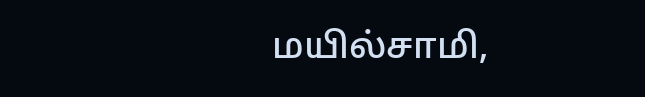மயில்சாமி,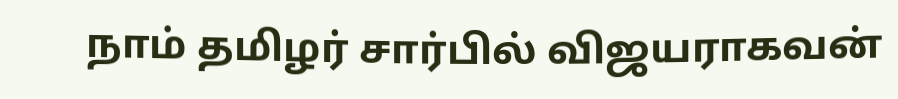நாம் தமிழர் சார்பில் விஜயராகவன்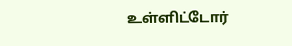உள்ளிட்டோர்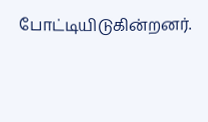போட்டியிடுகின்றனர்.